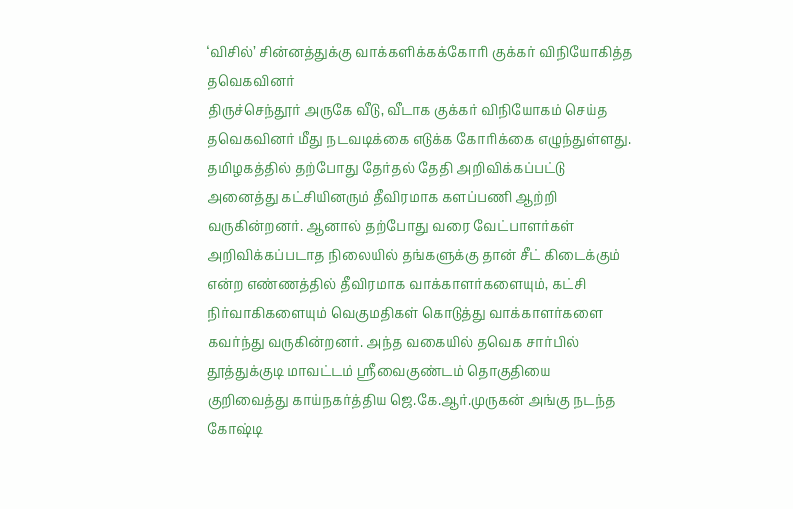‘விசில்’ சின்னத்துக்கு வாக்களிக்கக்கோரி குக்கர் விநியோகித்த தவெகவினர்
திருச்செந்தூர் அருகே வீடு, வீடாக குக்கர் விநியோகம் செய்த தவெகவினர் மீது நடவடிக்கை எடுக்க கோரிக்கை எழுந்துள்ளது.
தமிழகத்தில் தற்போது தேர்தல் தேதி அறிவிக்கப்பட்டு அனைத்து கட்சியினரும் தீவிரமாக களப்பணி ஆற்றி வருகின்றனர். ஆனால் தற்போது வரை வேட்பாளர்கள் அறிவிக்கப்படாத நிலையில் தங்களுக்கு தான் சீட் கிடைக்கும் என்ற எண்ணத்தில் தீவிரமாக வாக்காளர்களையும், கட்சி நிர்வாகிகளையும் வெகுமதிகள் கொடுத்து வாக்காளர்களை கவர்ந்து வருகின்றனர். அந்த வகையில் தவெக சார்பில் தூத்துக்குடி மாவட்டம் ஸ்ரீவைகுண்டம் தொகுதியை குறிவைத்து காய்நகர்த்திய ஜெ.கே.ஆர்.முருகன் அங்கு நடந்த கோஷ்டி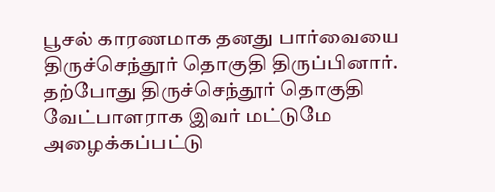பூசல் காரணமாக தனது பார்வையை திருச்செந்தூர் தொகுதி திருப்பினார். தற்போது திருச்செந்தூர் தொகுதி வேட்பாளராக இவர் மட்டுமே அழைக்கப்பட்டு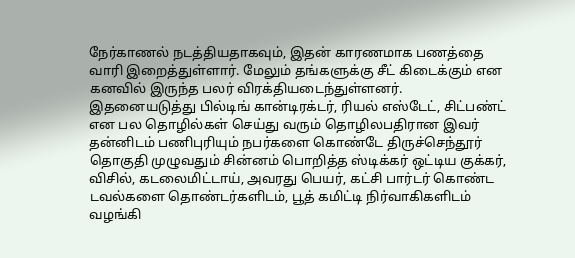நேர்காணல் நடத்தியதாகவும், இதன் காரணமாக பணத்தை வாரி இறைத்துள்ளார். மேலும் தங்களுக்கு சீட் கிடைக்கும் என கனவில் இருந்த பலர் விரக்தியடைந்துள்ளனர்.
இதனையடுத்து பில்டிங் கான்டிரக்டர், ரியல் எஸ்டேட், சிட்பண்ட் என பல தொழில்கள் செய்து வரும் தொழிலபதிரான இவர் தன்னிடம் பணிபுரியும் நபர்களை கொண்டே திருச்செந்தூர் தொகுதி முழுவதும் சின்னம் பொறித்த ஸ்டிக்கர் ஒட்டிய குக்கர், விசில், கடலைமிட்டாய், அவரது பெயர், கட்சி பார்டர் கொண்ட டவல்களை தொண்டர்களிடம், பூத் கமிட்டி நிர்வாகிகளிடம் வழங்கி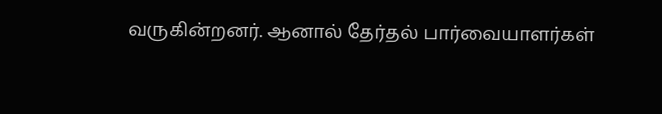வருகின்றனர். ஆனால் தேர்தல் பார்வையாளர்கள்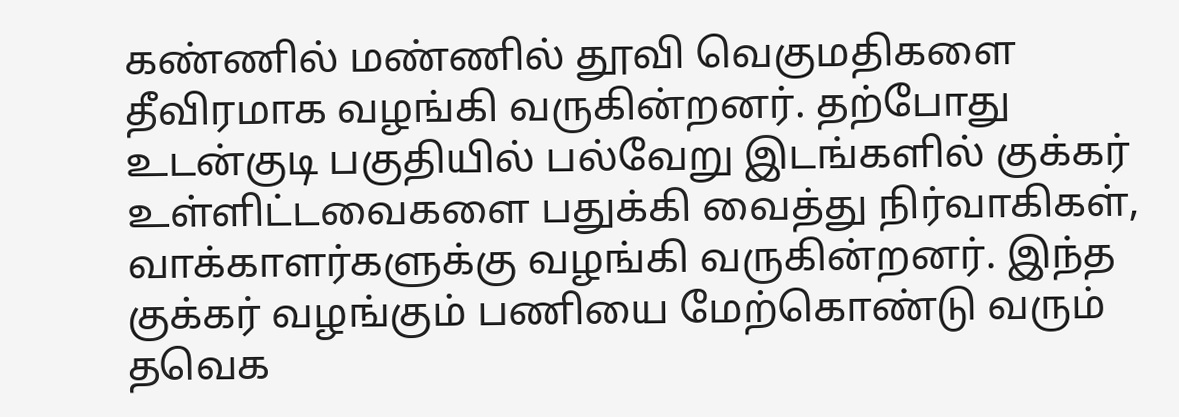கண்ணில் மண்ணில் தூவி வெகுமதிகளை தீவிரமாக வழங்கி வருகின்றனர். தற்போது உடன்குடி பகுதியில் பல்வேறு இடங்களில் குக்கர் உள்ளிட்டவைகளை பதுக்கி வைத்து நிர்வாகிகள், வாக்காளர்களுக்கு வழங்கி வருகின்றனர். இந்த குக்கர் வழங்கும் பணியை மேற்கொண்டு வரும் தவெக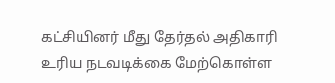கட்சியினர் மீது தேர்தல் அதிகாரி உரிய நடவடிக்கை மேற்கொள்ள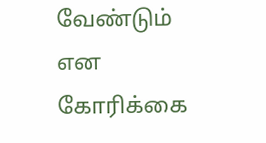வேண்டும் என கோரிக்கை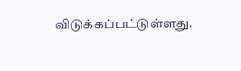விடுக்கப்பட்டுள்ளது.